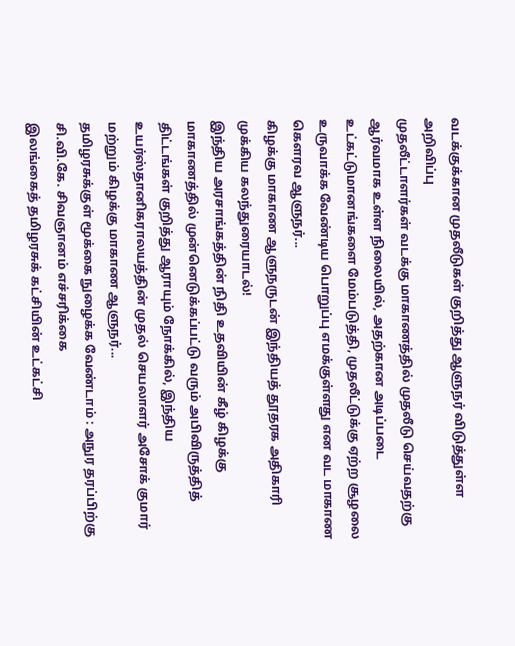வடக்குக்கான முதலீடுகள் குறித்து ஆளுநர் விடுத்துள்ள அறிவிப்பு
முதலீட்டாளர்கள் வடக்கு மாகாணத்தில் முதலீடு செய்வதற்கு ஆர்வமாக உள்ள நிலையில், அதற்கான அடிப்படை உட்கட்டுமானங்களை மேம்படுத்தி, முதலீட்டுக்கு ஏற்ற சூழலை உருவாக்க வேண்டிய பொறுப்பு எமக்குள்ளது என வட மாகாண கௌரவ ஆளுநர்...
கிழக்கு மாகாண ஆளுநருடன் இந்தியத் தூதரக அதிகாரி முக்கிய கலந்துரையாடல்!
இந்திய அரசாங்கத்தின் நிதி உதவியின் கீழ் கிழக்கு மாகாணத்தில் முன்னெடுக்கப்பட்டு வரும் அபிவிருத்தித் திட்டங்கள் குறித்து ஆராயும் நோக்கில், இந்திய உயர்ஸ்தானிகராலயத்தின் முதல் செயலாளர் அசோக் குமார் மற்றும் கிழக்கு மாகாண ஆளுநர்...
தமிழரசுக்குள் மூக்கை நுழைக்க வேண்டாம் : அநுர தரப்பிற்கு சி.வி.கே. சிவஞானம் எச்சரிக்கை
இலங்கைத் தமிழரசுக் கட்சியின் உட்கட்சி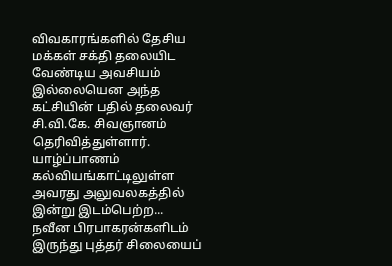விவகாரங்களில் தேசிய மக்கள் சக்தி தலையிட வேண்டிய அவசியம் இல்லையென அந்த கட்சியின் பதில் தலைவர் சி.வி.கே. சிவஞானம் தெரிவித்துள்ளார்.
யாழ்ப்பாணம் கல்வியங்காட்டிலுள்ள அவரது அலுவலகத்தில் இன்று இடம்பெற்ற...
நவீன பிரபாகரன்களிடம் இருந்து புத்தர் சிலையைப்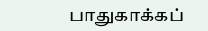பாதுகாக்கப்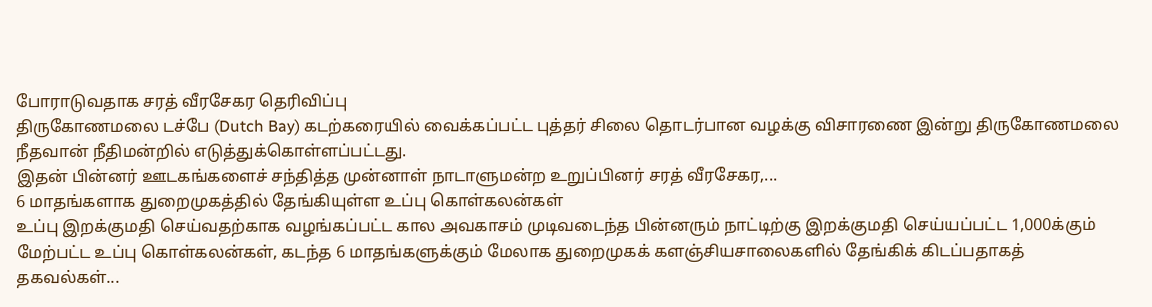போராடுவதாக சரத் வீரசேகர தெரிவிப்பு
திருகோணமலை டச்பே (Dutch Bay) கடற்கரையில் வைக்கப்பட்ட புத்தர் சிலை தொடர்பான வழக்கு விசாரணை இன்று திருகோணமலை நீதவான் நீதிமன்றில் எடுத்துக்கொள்ளப்பட்டது.
இதன் பின்னர் ஊடகங்களைச் சந்தித்த முன்னாள் நாடாளுமன்ற உறுப்பினர் சரத் வீரசேகர,...
6 மாதங்களாக துறைமுகத்தில் தேங்கியுள்ள உப்பு கொள்கலன்கள்
உப்பு இறக்குமதி செய்வதற்காக வழங்கப்பட்ட கால அவகாசம் முடிவடைந்த பின்னரும் நாட்டிற்கு இறக்குமதி செய்யப்பட்ட 1,000க்கும் மேற்பட்ட உப்பு கொள்கலன்கள், கடந்த 6 மாதங்களுக்கும் மேலாக துறைமுகக் களஞ்சியசாலைகளில் தேங்கிக் கிடப்பதாகத் தகவல்கள்...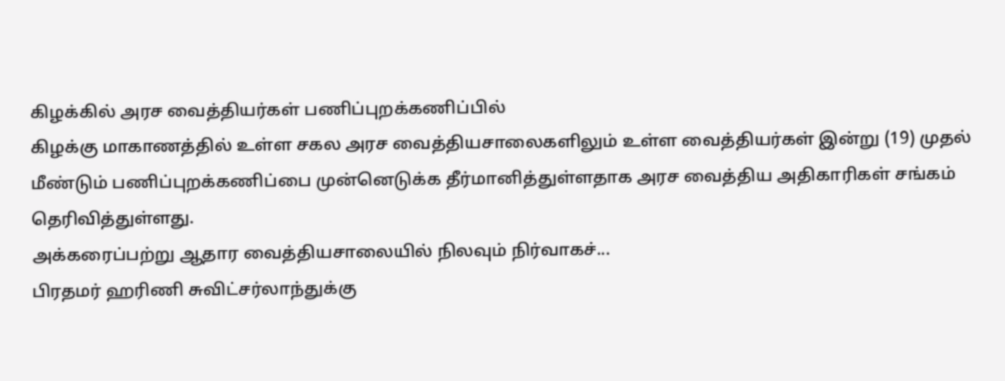கிழக்கில் அரச வைத்தியர்கள் பணிப்புறக்கணிப்பில்
கிழக்கு மாகாணத்தில் உள்ள சகல அரச வைத்தியசாலைகளிலும் உள்ள வைத்தியர்கள் இன்று (19) முதல் மீண்டும் பணிப்புறக்கணிப்பை முன்னெடுக்க தீர்மானித்துள்ளதாக அரச வைத்திய அதிகாரிகள் சங்கம் தெரிவித்துள்ளது.
அக்கரைப்பற்று ஆதார வைத்தியசாலையில் நிலவும் நிர்வாகச்...
பிரதமர் ஹரிணி சுவிட்சர்லாந்துக்கு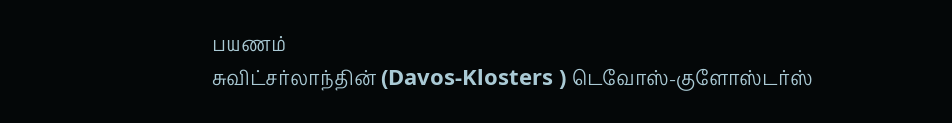பயணம்
சுவிட்சர்லாந்தின் (Davos-Klosters ) டெவோஸ்-குளோஸ்டர்ஸ்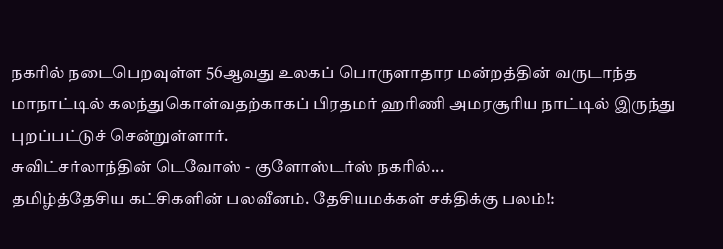நகரில் நடைபெறவுள்ள 56ஆவது உலகப் பொருளாதார மன்றத்தின் வருடாந்த மாநாட்டில் கலந்துகொள்வதற்காகப் பிரதமர் ஹரிணி அமரசூரிய நாட்டில் இருந்து புறப்பட்டுச் சென்றுள்ளார்.
சுவிட்சர்லாந்தின் டெவோஸ் - குளோஸ்டர்ஸ் நகரில்...
தமிழ்த்தேசிய கட்சிகளின் பலவீனம். தேசியமக்கள் சக்திக்கு பலம்!: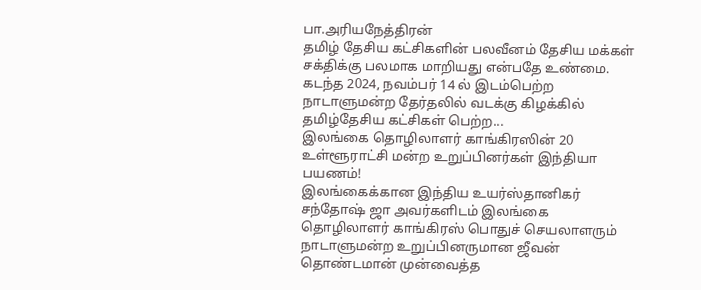பா.அரியநேத்திரன்
தமிழ் தேசிய கட்சிகளின் பலவீனம் தேசிய மக்கள் சக்திக்கு பலமாக மாறியது என்பதே உண்மை. கடந்த 2024, நவம்பர் 14 ல் இடம்பெற்ற நாடாளுமன்ற தேர்தலில் வடக்கு கிழக்கில் தமிழ்தேசிய கட்சிகள் பெற்ற...
இலங்கை தொழிலாளர் காங்கிரஸின் 20 உள்ளூராட்சி மன்ற உறுப்பினர்கள் இந்தியா பயணம்!
இலங்கைக்கான இந்திய உயர்ஸ்தானிகர் சந்தோஷ் ஜா அவர்களிடம் இலங்கை தொழிலாளர் காங்கிரஸ் பொதுச் செயலாளரும் நாடாளுமன்ற உறுப்பினருமான ஜீவன் தொண்டமான் முன்வைத்த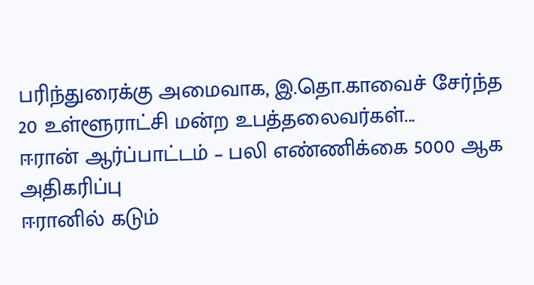பரிந்துரைக்கு அமைவாக, இ.தொ.காவைச் சேர்ந்த 20 உள்ளூராட்சி மன்ற உபத்தலைவர்கள்...
ஈரான் ஆர்ப்பாட்டம் – பலி எண்ணிக்கை 5000 ஆக அதிகரிப்பு
ஈரானில் கடும்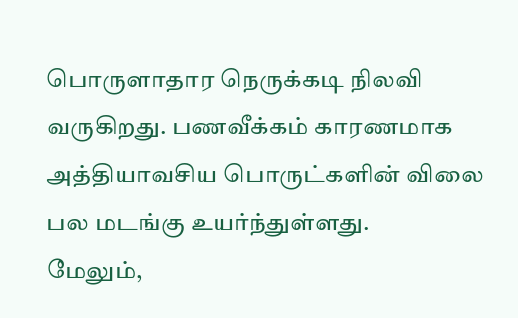பொருளாதார நெருக்கடி நிலவி வருகிறது. பணவீக்கம் காரணமாக அத்தியாவசிய பொருட்களின் விலை பல மடங்கு உயர்ந்துள்ளது.
மேலும்,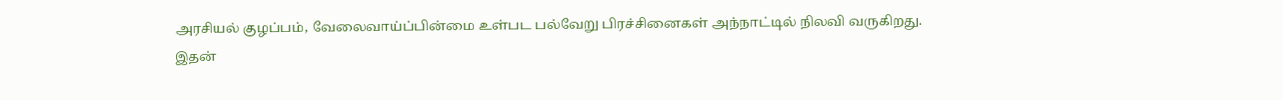அரசியல் குழப்பம், வேலைவாய்ப்பின்மை உள்பட பல்வேறு பிரச்சினைகள் அந்நாட்டில் நிலவி வருகிறது.
இதன்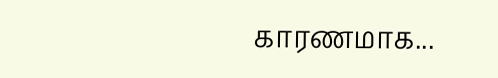காரணமாக...